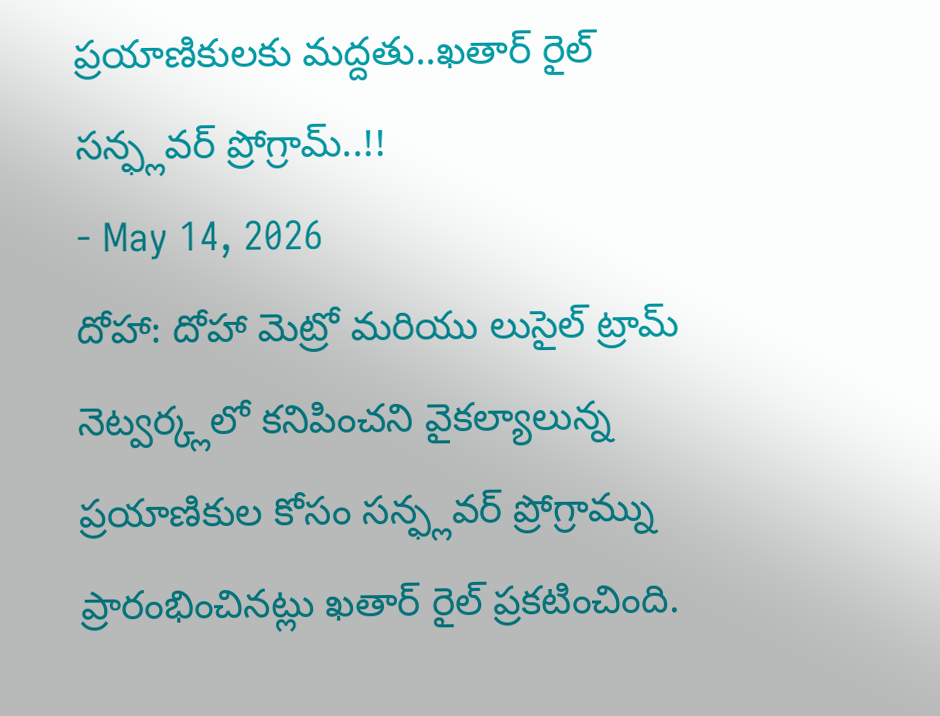ప్రయాణికులకు మద్దతు..ఖతార్ రైల్ సన్ఫ్లవర్ ప్రోగ్రామ్..!!
- May 14, 2026
దోహా: దోహా మెట్రో మరియు లుసైల్ ట్రామ్ నెట్వర్క్లలో కనిపించని వైకల్యాలున్న ప్రయాణికుల కోసం సన్ఫ్లవర్ ప్రోగ్రామ్ను ప్రారంభించినట్లు ఖతార్ రైల్ ప్రకటించింది.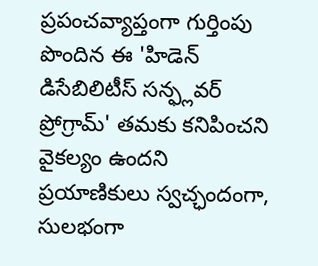ప్రపంచవ్యాప్తంగా గుర్తింపు పొందిన ఈ 'హిడెన్ డిసేబిలిటీస్ సన్ఫ్లవర్ ప్రోగ్రామ్' తమకు కనిపించని వైకల్యం ఉందని ప్రయాణికులు స్వచ్ఛందంగా, సులభంగా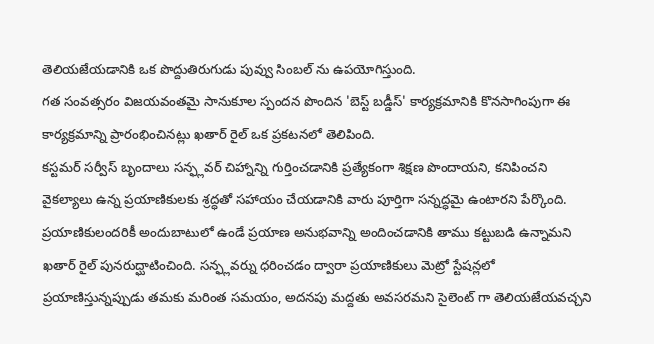తెలియజేయడానికి ఒక పొద్దుతిరుగుడు పువ్వు సింబల్ ను ఉపయోగిస్తుంది.
గత సంవత్సరం విజయవంతమై సానుకూల స్పందన పొందిన 'బెస్ట్ బడ్డీస్' కార్యక్రమానికి కొనసాగింపుగా ఈ కార్యక్రమాన్ని ప్రారంభించినట్లు ఖతార్ రైల్ ఒక ప్రకటనలో తెలిపింది.
కస్టమర్ సర్వీస్ బృందాలు సన్ఫ్లవర్ చిహ్నాన్ని గుర్తించడానికి ప్రత్యేకంగా శిక్షణ పొందాయని, కనిపించని వైకల్యాలు ఉన్న ప్రయాణికులకు శ్రద్ధతో సహాయం చేయడానికి వారు పూర్తిగా సన్నద్ధమై ఉంటారని పేర్కొంది.
ప్రయాణికులందరికీ అందుబాటులో ఉండే ప్రయాణ అనుభవాన్ని అందించడానికి తాము కట్టుబడి ఉన్నామని ఖతార్ రైల్ పునరుద్ఘాటించింది. సన్ఫ్లవర్ను ధరించడం ద్వారా ప్రయాణికులు మెట్రో స్టేషన్లలో ప్రయాణిస్తున్నప్పుడు తమకు మరింత సమయం, అదనపు మద్దతు అవసరమని సైలెంట్ గా తెలియజేయవచ్చని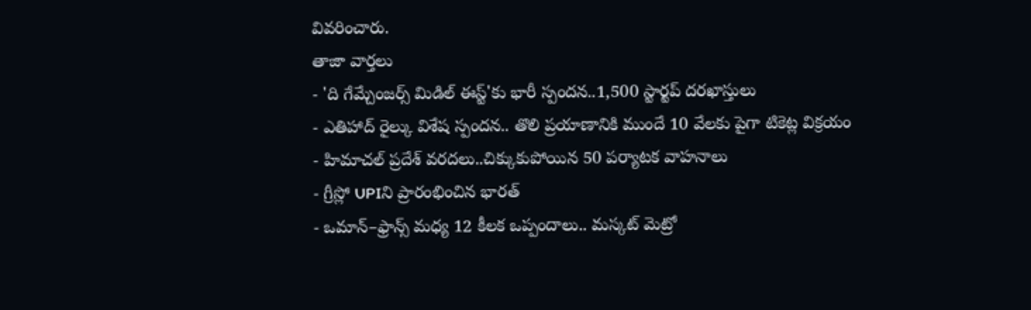వివరించారు.
తాజా వార్తలు
- 'ది గేమ్చేంజర్స్ మిడిల్ ఈస్ట్'కు భారీ స్పందన..1,500 స్టార్టప్ దరఖాస్తులు
- ఎతిహాద్ రైల్కు విశేష స్పందన.. తొలి ప్రయాణానికి ముందే 10 వేలకు పైగా టికెట్ల విక్రయం
- హిమాచల్ ప్రదేశ్ వరదలు..చిక్కుకుపోయిన 50 పర్యాటక వాహనాలు
- గ్రీస్లో UPIని ప్రారంభించిన భారత్
- ఒమాన్–ఫ్రాన్స్ మధ్య 12 కీలక ఒప్పందాలు.. మస్కట్ మెట్రో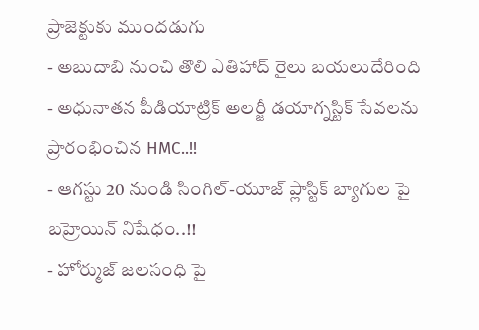ప్రాజెక్టుకు ముందడుగు
- అబుదాబి నుంచి తొలి ఎతిహాద్ రైలు బయలుదేరింది
- అధునాతన పీడియాట్రిక్ అలర్జీ డయాగ్నస్టిక్ సేవలను ప్రారంభించిన HMC..!!
- ఆగస్టు 20 నుండి సింగిల్-యూజ్ ప్లాస్టిక్ బ్యాగుల పై బహ్రెయిన్ నిషేధం..!!
- హోర్ముజ్ జలసంధి పై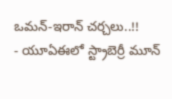ఒమన్-ఇరాన్ చర్చలు..!!
- యూఏఈలో స్ట్రాబెర్రీ మూన్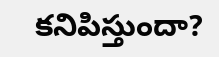కనిపిస్తుందా?